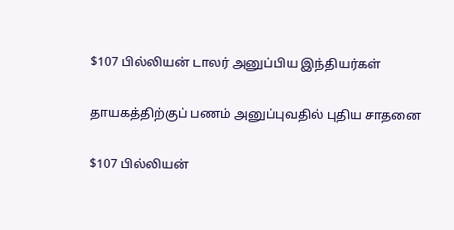$107 பில்லியன் டாலர் அனுப்பிய இந்தியர்கள்

தாயகத்திற்குப் பணம் அனுப்புவதில் புதிய சாதனை

$107 பில்லியன்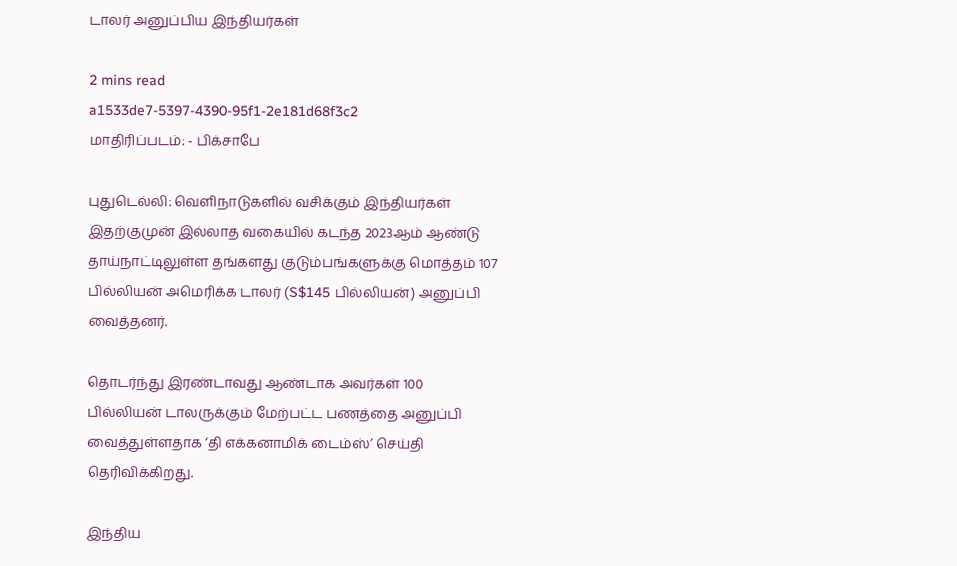டாலர் அனுப்பிய இந்தியர்கள்

2 mins read
a1533de7-5397-4390-95f1-2e181d68f3c2
மாதிரிப்படம்: - பிக்சாபே

புதுடெல்லி: வெளிநாடுகளில் வசிக்கும் இந்தியர்கள் இதற்குமுன் இல்லாத வகையில் கடந்த 2023ஆம் ஆண்டு தாய்நாட்டிலுள்ள தங்களது குடும்பங்களுக்கு மொத்தம் 107 பில்லியன் அமெரிக்க டாலர் (S$145 பில்லியன்) அனுப்பி வைத்தனர்.

தொடர்ந்து இரண்டாவது ஆண்டாக அவர்கள் 100 பில்லியன் டாலருக்கும் மேற்பட்ட பணத்தை அனுப்பி வைத்துள்ளதாக ‘தி எக்கனாமிக் டைம்ஸ்’ செய்தி தெரிவிக்கிறது.

இந்திய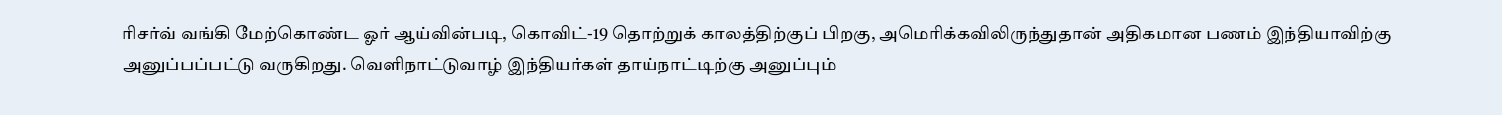ரிசர்வ் வங்கி மேற்கொண்ட ஓர் ஆய்வின்படி, கொவிட்-19 தொற்றுக் காலத்திற்குப் பிறகு, அமெரிக்கவிலிருந்துதான் அதிகமான பணம் இந்தியாவிற்கு அனுப்பப்பட்டு வருகிறது. வெளிநாட்டுவாழ் இந்தியர்கள் தாய்நாட்டிற்கு அனுப்பும்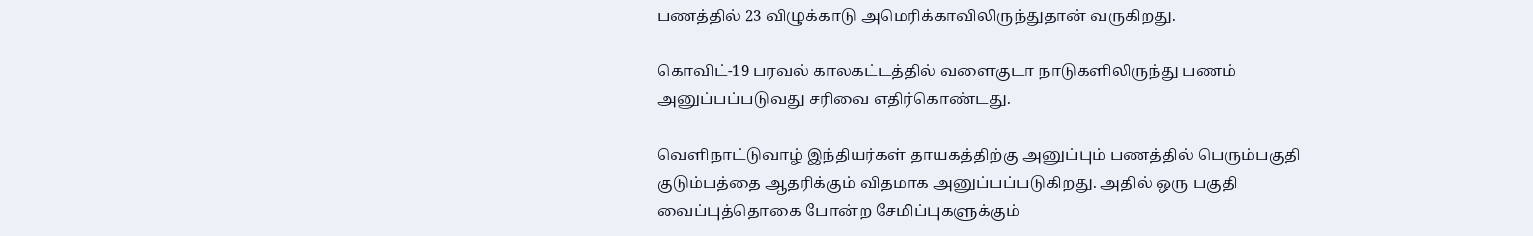பணத்தில் 23 விழுக்காடு அமெரிக்காவிலிருந்துதான் வருகிறது.

கொவிட்-19 பரவல் காலகட்டத்தில் வளைகுடா நாடுகளிலிருந்து பணம் அனுப்பப்படுவது சரிவை எதிர்கொண்டது.

வெளிநாட்டுவாழ் இந்தியர்கள் தாயகத்திற்கு அனுப்பும் பணத்தில் பெரும்பகுதி குடும்பத்தை ஆதரிக்கும் விதமாக அனுப்பப்படுகிறது. அதில் ஒரு பகுதி வைப்புத்தொகை போன்ற சேமிப்புகளுக்கும்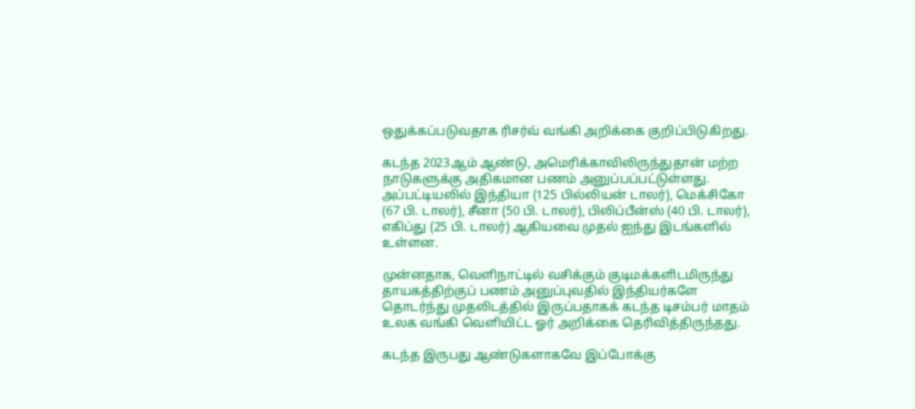ஒதுக்கப்படுவதாக ரிசர்வ் வங்கி அறிக்கை குறிப்பிடுகிறது.

கடந்த 2023ஆம் ஆண்டு, அமெரிக்காவிலிருந்துதான் மற்ற நாடுகளுக்கு அதிகமான பணம் அனுப்பப்பட்டுள்ளது. அப்பட்டியலில் இந்தியா (125 பில்லியன் டாலர்), மெக்சிகோ (67 பி. டாலர்), சீனா (50 பி. டாலர்), பிலிப்பீன்ஸ் (40 பி. டாலர்), எகிப்து (25 பி. டாலர்) ஆகியவை முதல் ஐந்து இடங்களில் உள்ளன.

முன்னதாக, வெளிநாட்டில் வசிக்கும் குடிமக்களிடமிருந்து தாயகத்திற்குப் பணம் அனுப்புவதில் இந்தியர்களே தொடர்ந்து முதலிடத்தில் இருப்பதாகக் கடந்த டிசம்பர் மாதம் உலக வங்கி வெளியிட்ட ஓர் அறிக்கை தெரிவித்திருந்தது.

கடந்த இருபது ஆண்டுகளாகவே இப்போக்கு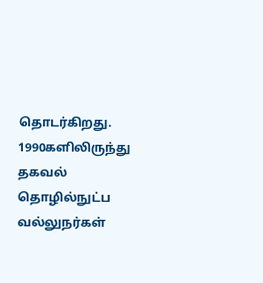தொடர்கிறது. 1990களிலிருந்து தகவல் தொழில்நுட்ப வல்லுநர்கள்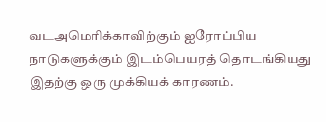வடஅமெரிக்காவிற்கும் ஐரோப்பிய நாடுகளுக்கும் இடம்பெயரத் தொடங்கியது இதற்கு ஒரு முக்கியக் காரணம்.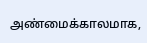அண்மைக்காலமாக,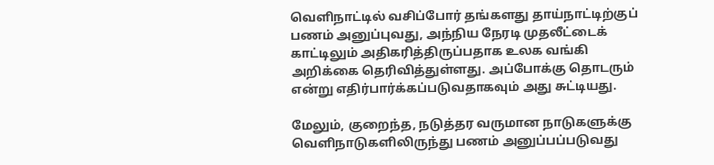வெளிநாட்டில் வசிப்போர் தங்களது தாய்நாட்டிற்குப் பணம் அனுப்புவது, அந்நிய நேரடி முதலீட்டைக் காட்டிலும் அதிகரித்திருப்பதாக உலக வங்கி அறிக்கை தெரிவித்துள்ளது. அப்போக்கு தொடரும் என்று எதிர்பார்க்கப்படுவதாகவும் அது சுட்டியது.

மேலும், குறைந்த, நடுத்தர வருமான நாடுகளுக்கு வெளிநாடுகளிலிருந்து பணம் அனுப்பப்படுவது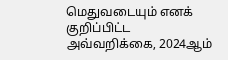மெதுவடையும் எனக் குறிப்பிட்ட அவ்வறிக்கை, 2024ஆம்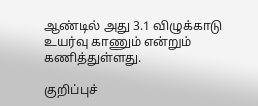ஆண்டில் அது 3.1 விழுக்காடு உயர்வு காணும் என்றும் கணித்துள்ளது.

குறிப்புச்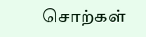சொற்கள்